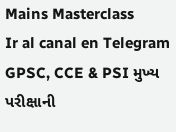Mains Masterclass
Ir al canal en Telegram
GPSC, CCE & PSI મુખ્ય પરીક્ષાની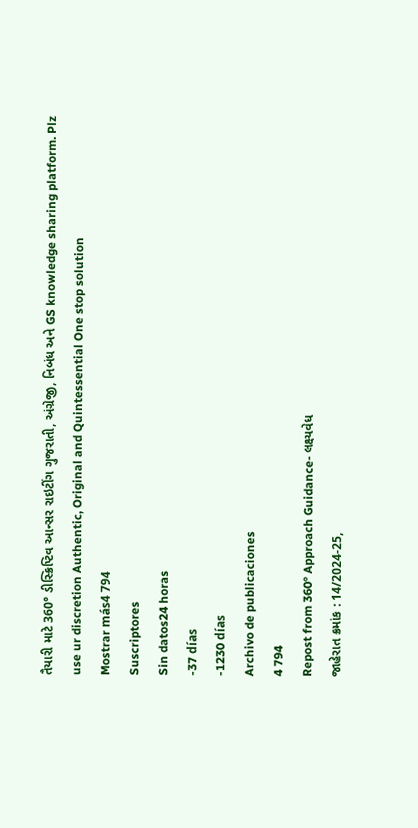તૈયારી માટે 360° ડીસ્ક્રિપ્ટિવ આન્સર રાઇટીંગ ગુજરાતી, અંગ્રેજી, નિબંધ અને GS knowledge sharing platform. Plz use ur discretion Authentic, Original and Quintessential One stop solution
Mostrar más4 794
Suscriptores
Sin datos24 horas
-37 días
-1230 días
Archivo de publicaciones
4 794
Repost from 360° Approach Guidance- લક્ષ્યવેધ
જાહેરાત ક્રમાંક : 14/2024-25,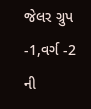જેલર ગ્રુપ -1,વર્ગ -2 ની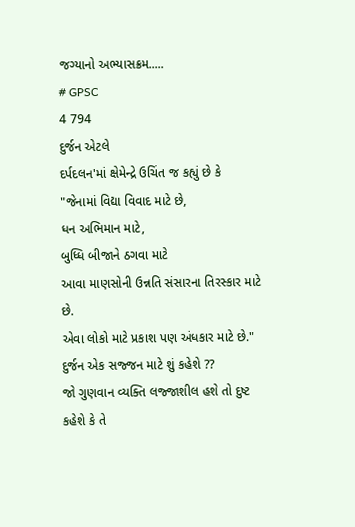જગ્યાનો અભ્યાસક્રમ.....
# GPSC
4 794
દુર્જન એટલે
દર્પદલન'માં ક્ષેમેન્દ્રે ઉચિંત જ કહ્યું છે કે
"જેનામાં વિદ્યા વિવાદ માટે છે,
ધન અભિમાન માટે,
બુધ્ધિ બીજાને ઠગવા માટે
આવા માણસોની ઉન્નતિ સંસારના તિરસ્કાર માટે છે.
એવા લોકો માટે પ્રકાશ પણ અંધકાર માટે છે."
દુર્જન એક સજ્જન માટે શું કહેશે ??
જો ગુણવાન વ્યક્તિ લજ્જાશીલ હશે તો દુષ્ટ કહેશે કે તે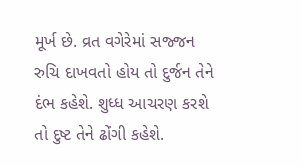મૂર્ખ છે. વ્રત વગેરેમાં સજ્જન રુચિ દાખવતો હોય તો દુર્જન તેને દંભ કહેશે. શુધ્ધ આચરણ કરશે તો દુષ્ટ તેને ઢોંગી કહેશે.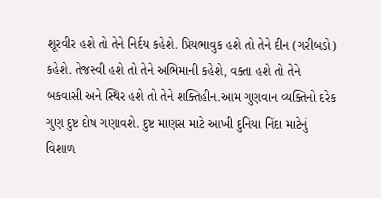શૂરવીર હશે તો તેને નિર્દય કહેશે. પ્રિયભાવુક હશે તો તેને દીન (ગરીબડો) કહેશે. તેજસ્વી હશે તો તેને અભિમાની કહેશે, વક્તા હશે તો તેને બકવાસી અને સ્થિર હશે તો તેને શક્તિહીન.આમ ગુણવાન વ્યક્તિનો દરેક ગુણ દુષ્ટ દોષ ગણાવશે. દુષ્ટ માણસ માટે આખી દુનિયા નિંદા માટેનું વિશાળ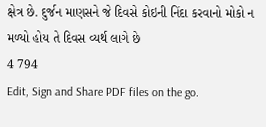ક્ષેત્ર છે. દુર્જન માણસને જે દિવસે કોઇની નિંદા કરવાનો મોકો ન મળ્યો હોય તે દિવસ વ્યર્થ લાગે છે
4 794
Edit, Sign and Share PDF files on the go.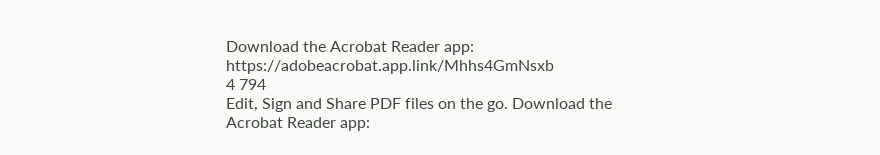Download the Acrobat Reader app: https://adobeacrobat.app.link/Mhhs4GmNsxb
4 794
Edit, Sign and Share PDF files on the go. Download the Acrobat Reader app: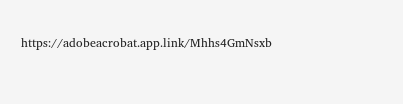https://adobeacrobat.app.link/Mhhs4GmNsxb